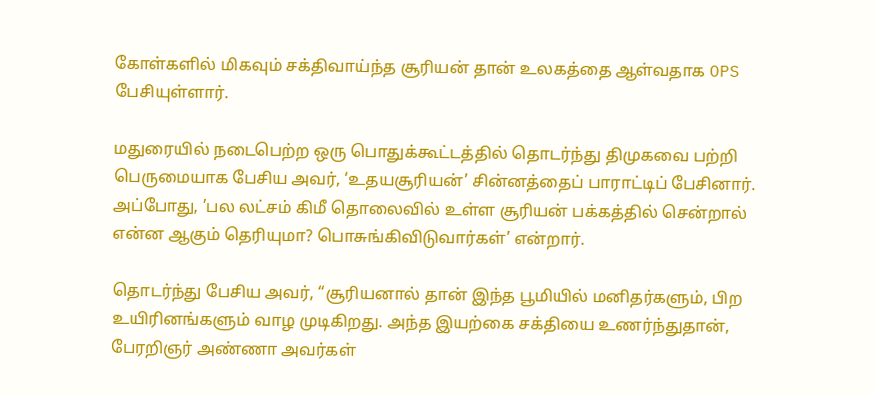கோள்களில் மிகவும் சக்திவாய்ந்த சூரியன் தான் உலகத்தை ஆள்வதாக OPS பேசியுள்ளார்.

மதுரையில் நடைபெற்ற ஒரு பொதுக்கூட்டத்தில் தொடர்ந்து திமுகவை பற்றி பெருமையாக பேசிய அவர், ‘உதயசூரியன்’ சின்னத்தைப் பாராட்டிப் பேசினார். அப்போது, ’பல லட்சம் கிமீ தொலைவில் உள்ள சூரியன் பக்கத்தில் சென்றால் என்ன ஆகும் தெரியுமா? பொசுங்கிவிடுவார்கள்’ என்றார்.

தொடர்ந்து பேசிய அவர், “சூரியனால் தான் இந்த பூமியில் மனிதர்களும், பிற உயிரினங்களும் வாழ முடிகிறது. அந்த இயற்கை சக்தியை உணர்ந்துதான், பேரறிஞர் அண்ணா அவர்கள்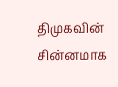திமுகவின் சின்னமாக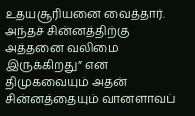உதயசூரியனை வைத்தார். அந்தச் சின்னத்திற்கு அத்தனை வலிமை இருக்கிறது” என திமுகவையும் அதன் சின்னத்தையும் வானளாவப்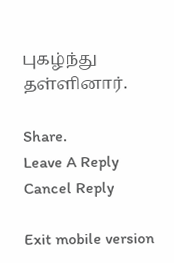புகழ்ந்து தள்ளினார்.

Share.
Leave A Reply Cancel Reply

Exit mobile version